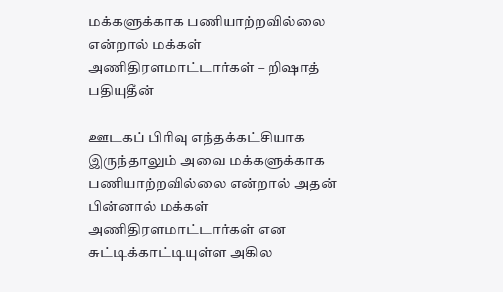மக்களுக்காக பணியாற்றவில்லை என்றால் மக்கள் அணிதிரளமாட்டார்கள் – றிஷாத் பதியுதீன்

ஊடகப் பிரிவு எந்தக்கட்சியாக இருந்தாலும் அவை மக்களுக்காக பணியாற்றவில்லை என்றால் அதன் பின்னால் மக்கள் அணிதிரளமாட்டார்கள் என சுட்டிக்காட்டியுள்ள அகில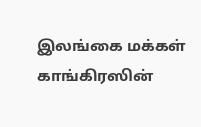இலங்கை மக்கள் காங்கிரஸின்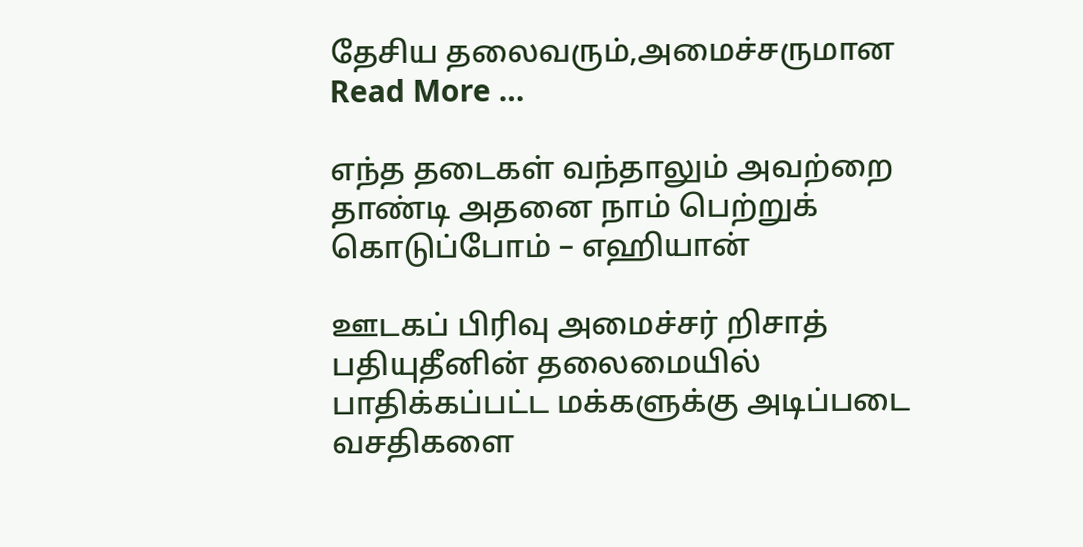தேசிய தலைவரும்,அமைச்சருமான Read More …

எந்த தடைகள் வந்தாலும் அவற்றை தாண்டி அதனை நாம் பெற்றுக் கொடுப்போம் – எஹியான்

ஊடகப் பிரிவு அமைச்சர் றிசாத் பதியுதீனின் தலைமையில் பாதிக்கப்பட்ட மக்களுக்கு அடிப்படை வசதிகளை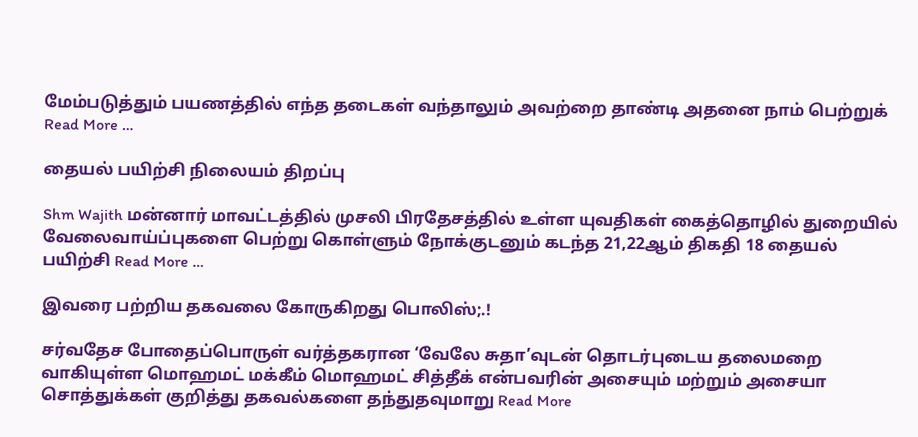மேம்படுத்தும் பயணத்தில் எந்த தடைகள் வந்தாலும் அவற்றை தாண்டி அதனை நாம் பெற்றுக் Read More …

தையல் பயிற்சி நிலையம் திறப்பு

Shm Wajith மன்னார் மாவட்டத்தில் முசலி பிரதேசத்தில் உள்ள யுவதிகள் கைத்தொழில் துறையில் வேலைவாய்ப்புகளை பெற்று கொள்ளும் நோக்குடனும் கடந்த 21,22ஆம் திகதி 18 தையல் பயிற்சி Read More …

இவரை பற்றிய தகவலை கோருகிறது பொலிஸ்;.!

சர்வதேச போதைப்பொருள் வர்த்தகரான ‘வேலே சுதா’வுடன் தொடர்புடைய தலைமறை வாகியுள்ள மொஹமட் மக்கீம் மொஹமட் சித்தீக் என்பவரின் அசையும் மற்றும் அசையா சொத்துக்கள் குறித்து தகவல்களை தந்துதவுமாறு Read More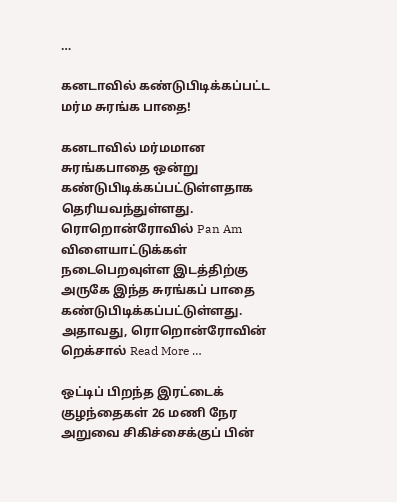…

கனடாவில் கண்டுபிடிக்கப்பட்ட மர்ம சுரங்க பாதை!

கனடாவில் மர்மமான சுரங்கபாதை ஒன்று கண்டுபிடிக்கப்பட்டுள்ளதாக தெரியவந்துள்ளது. ரொறொன்ரோவில் Pan Am விளையாட்டுக்கள் நடைபெறவுள்ள‌ இடத்திற்கு அருகே இந்த சுரங்கப் பாதை கண்டுபிடிக்கப்பட்டுள்ளது. அதாவது, ரொறொன்ரோவின் றெக்சால் Read More …

ஒட்டிப் பிறந்த இரட்டைக் குழந்தைகள் 26 மணி நேர அறுவை சிகிச்சைக்குப் பின்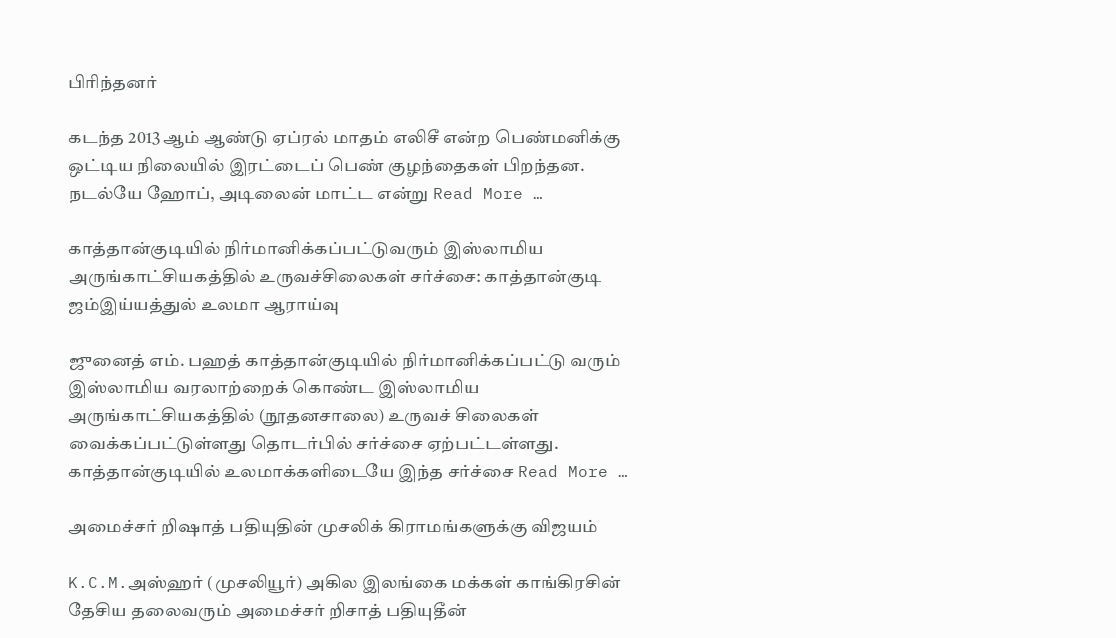பிரிந்தனர்

கடந்த 2013 ஆம் ஆண்டு ஏப்ரல் மாதம் எலிசீ என்ற பெண்மனிக்கு ஒட்டிய நிலையில் இரட்டைப் பெண் குழந்தைகள் பிறந்தன. நடல்யே ஹோப், அடிலைன் மாட்ட என்று Read More …

காத்தான்குடியில் நிர்மானிக்கப்பட்டுவரும் இஸ்லாமிய அருங்காட்சியகத்தில் உருவச்சிலைகள் சர்ச்சை: காத்தான்குடி ஜம்இய்யத்துல் உலமா ஆராய்வு

ஜுனைத் எம். பஹத் காத்தான்குடியில் நிர்மானிக்கப்பட்டு வரும் இஸ்லாமிய வரலாற்றைக் கொண்ட இஸ்லாமிய அருங்காட்சியகத்தில் (நூதனசாலை) உருவச் சிலைகள் வைக்கப்பட்டுள்ளது தொடர்பில் சர்ச்சை ஏற்பட்டள்ளது. காத்தான்குடியில் உலமாக்களிடையே இந்த சர்ச்சை Read More …

அமைச்சர் றிஷாத் பதியுதின் முசலிக் கிராமங்களுக்கு விஜயம்

K.C.M.அஸ்ஹர் (முசலியூர்) அகில இலங்கை மக்கள் காங்கிரசின் தேசிய தலைவரும் அமைச்சர் றிசாத் பதியுதீன்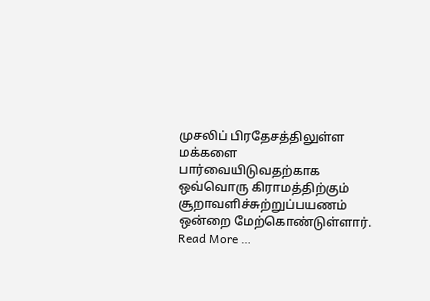முசலிப் பிரதேசத்திலுள்ள மக்களை பார்வையிடுவதற்காக ஒவ்வொரு கிராமத்திற்கும் சூறாவளிச்சுற்றுப்பயணம் ஒன்றை மேற்கொண்டுள்ளார். Read More …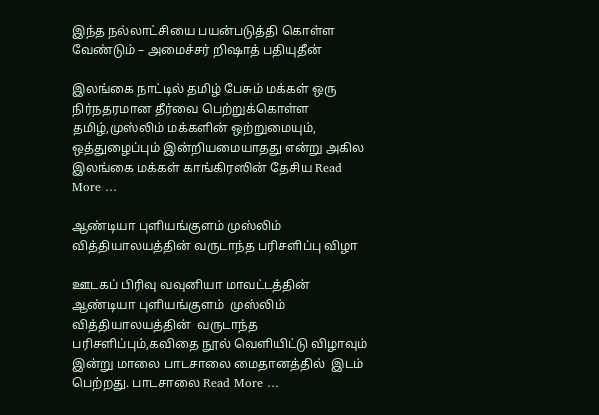இந்த நல்லாட்சியை பயன்படுத்தி கொள்ள வேண்டும் – அமைச்சர் றிஷாத் பதியுதீன்

இலங்கை நாட்டில் தமிழ் பேசும் மக்கள் ஒரு நிர்நதரமான தீர்வை பெற்றுக்கொள்ள தமிழ்,முஸ்லிம் மக்களின் ஒற்றுமையும், ஒத்துழைப்பும் இன்றியமையாதது என்று அகில இலங்கை மக்கள் காங்கிரஸின் தேசிய Read More …

ஆண்டியா புளியங்குளம் முஸ்லிம் வித்தியாலயத்தின் வருடாந்த பரிசளிப்பு விழா

ஊடகப் பிரிவு வவுனியா மாவட்டத்தின் ஆண்டியா புளியங்குளம்  முஸ்லிம் வித்தியாலயத்தின்  வருடாந்த பரிசளிப்பும்,கவிதை நூல் வெளியிட்டு விழாவும் இன்று மாலை பாடசாலை மைதானத்தில்  இடம் பெற்றது. பாடசாலை Read More …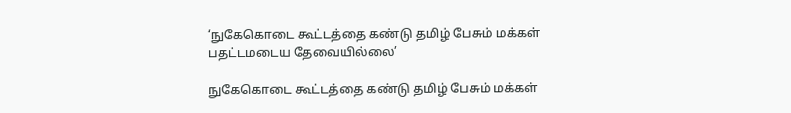‘நுகேகொடை கூட்டத்தை கண்டு தமிழ் பேசும் மக்கள் பதட்டமடைய தேவையில்லை’

நுகேகொடை கூட்டத்தை கண்டு தமிழ் பேசும் மக்கள்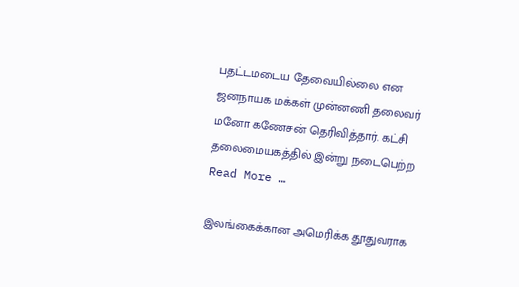பதட்டமடைய தேவையில்லை என ஜனநாயக மக்கள் முன்னணி தலைவர் மனோ கணேசன் தெரிவித்தார். கட்சி தலைமையகத்தில் இன்று நடைபெற்ற Read More …

இலங்கைக்கான அமெரிக்க தூதுவராக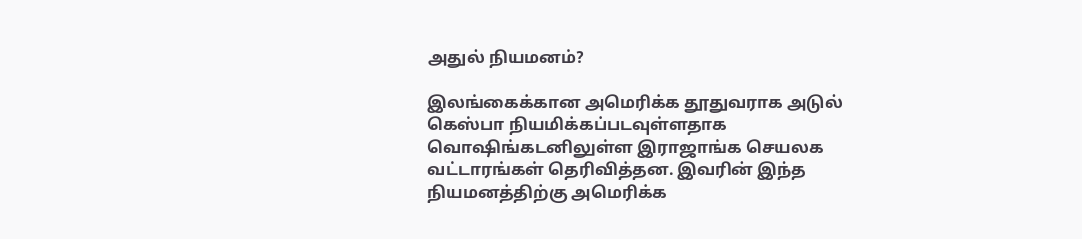அதுல் நியமனம்?

இலங்கைக்கான அமெரிக்க தூதுவராக அடுல் கெஸ்பா நியமிக்கப்படவுள்ளதாக வொஷிங்கடனிலுள்ள இராஜாங்க செயலக வட்டாரங்கள் தெரிவித்தன. இவரின் இந்த நியமனத்திற்கு அமெரிக்க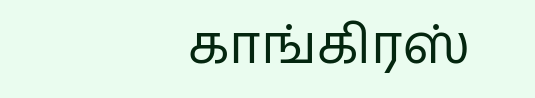காங்கிரஸ்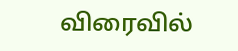விரைவில்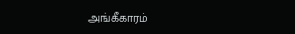அங்கீகாரம்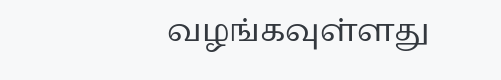வழங்கவுள்ளது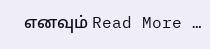எனவும் Read More …